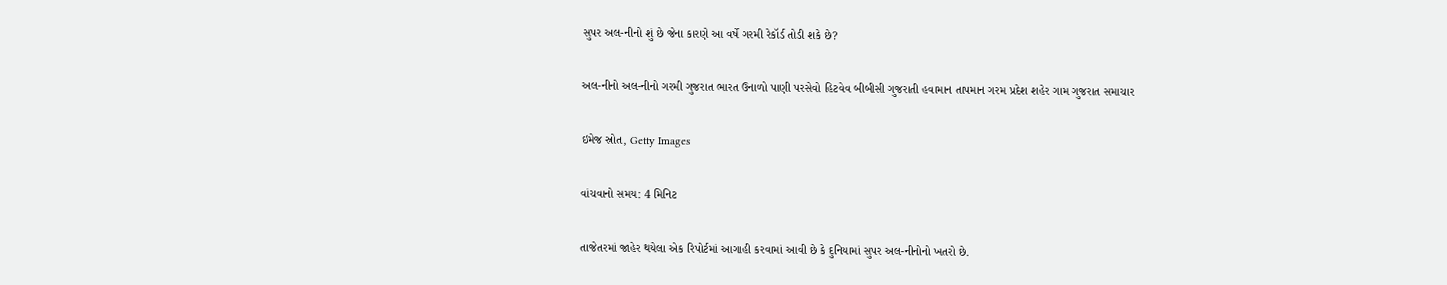સુપર અલ-નીનો શું છે જેના કારણે આ વર્ષે ગરમી રેકૉર્ડ તોડી શકે છે?

અલ-નીનો અલ-નીનો ગરમી ગુજરાત ભારત ઉનાળો પાણી પરસેવો હિટવેવ બીબીસી ગુજરાતી હવામાન તાપમાન ગરમ પ્રદેશ શહેર ગામ ગુજરાત સમાચાર

ઇમેજ સ્રોત, Getty Images

વાંચવાનો સમય: 4 મિનિટ

તાજેતરમાં જાહેર થયેલા એક રિપોર્ટમાં આગાહી કરવામાં આવી છે કે દુનિયામાં સુપર અલ-નીનોનો ખતરો છે.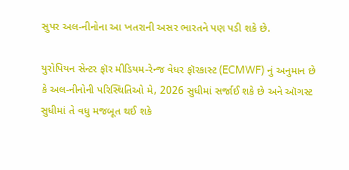સુપર અલ-નીનોના આ ખતરાની અસર ભારતને પણ પડી શકે છે.

યુરોપિયન સેન્ટર ફૉર મીડિયમ-રેન્જ વેધર ફૉરકાસ્ટ (ECMWF) નું અનુમાન છે કે અલ-નીનોની પરિસ્થિતિઓ મે, 2026 સુધીમાં સર્જાઈ શકે છે અને ઑગસ્ટ સુધીમાં તે વધુ મજબૂત થઈ શકે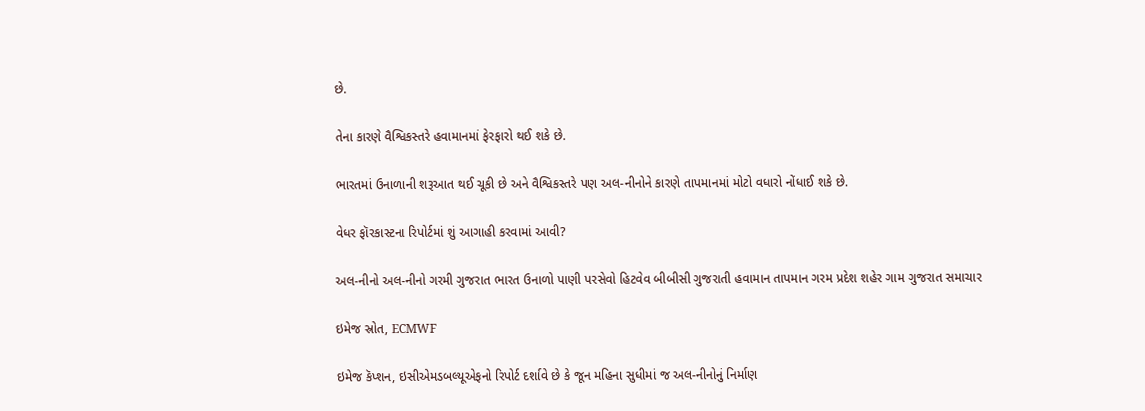છે.

તેના કારણે વૈશ્વિકસ્તરે હવામાનમાં ફેરફારો થઈ શકે છે.

ભારતમાં ઉનાળાની શરૂઆત થઈ ચૂકી છે અને વૈશ્વિકસ્તરે પણ અલ-નીનોને કારણે તાપમાનમાં મોટો વધારો નોંધાઈ શકે છે.

વેધર ફૉરકાસ્ટના રિપોર્ટમાં શું આગાહી કરવામાં આવી?

અલ-નીનો અલ-નીનો ગરમી ગુજરાત ભારત ઉનાળો પાણી પરસેવો હિટવેવ બીબીસી ગુજરાતી હવામાન તાપમાન ગરમ પ્રદેશ શહેર ગામ ગુજરાત સમાચાર

ઇમેજ સ્રોત, ECMWF

ઇમેજ કૅપ્શન, ઇસીએમડબલ્યૂએફનો રિપોર્ટ દર્શાવે છે કે જૂન મહિના સુધીમાં જ અલ-નીનોનું નિર્માણ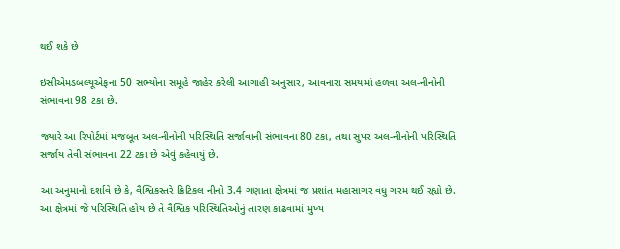થઈ શકે છે

ઇસીએમડબલ્યૂએફના 50 સભ્યોના સમૂહે જાહેર કરેલી આગાહી અનુસાર, આવનારા સમયમાં હળવા અલ-નીનોની સંભાવના 98 ટકા છે.

જ્યારે આ રિપોર્ટમાં મજબૂત અલ-નીનોની પરિસ્થિતિ સર્જાવાની સંભાવના 80 ટકા, તથા સુપર અલ-નીનોની પરિસ્થિતિ સર્જાય તેવી સંભાવના 22 ટકા છે એવું કહેવાયું છે.

આ અનુમાનો દર્શાવે છે કે, વૈશ્વિકસ્તરે ક્રિટિકલ નીનો 3.4 ગણાતા ક્ષેત્રમાં જ પ્રશાંત મહાસાગર વધુ ગરમ થઈ રહ્યો છે. આ ક્ષેત્રમાં જે પરિસ્થિતિ હોય છે તે વૈશ્વિક પરિસ્થિતિઓનું તારણ કાઢવામાં મુખ્ય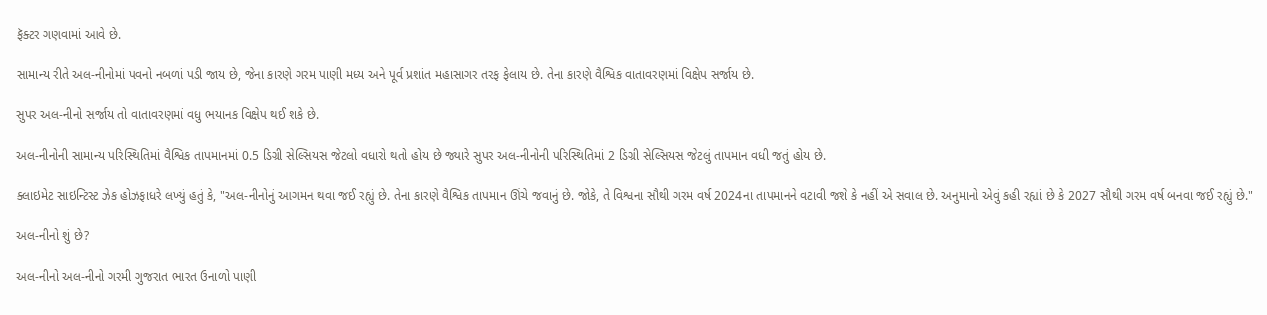ફૅક્ટર ગણવામાં આવે છે.

સામાન્ય રીતે અલ-નીનોમાં પવનો નબળાં પડી જાય છે, જેના કારણે ગરમ પાણી મધ્ય અને પૂર્વ પ્રશાંત મહાસાગર તરફ ફેલાય છે. તેના કારણે વૈશ્વિક વાતાવરણમાં વિક્ષેપ સર્જાય છે.

સુપર અલ-નીનો સર્જાય તો વાતાવરણમાં વધુ ભયાનક વિક્ષેપ થઈ શકે છે.

અલ-નીનોની સામાન્ય પરિસ્થિતિમાં વૈશ્વિક તાપમાનમાં 0.5 ડિગ્રી સેલ્સિયસ જેટલો વધારો થતો હોય છે જ્યારે સુપર અલ-નીનોની પરિસ્થિતિમાં 2 ડિગ્રી સેલ્સિયસ જેટલું તાપમાન વધી જતું હોય છે.

ક્લાઇમેટ સાઇન્ટિસ્ટ ઝેક હોઝફાધરે લખ્યું હતું કે, "અલ-નીનોનું આગમન થવા જઈ રહ્યું છે. તેના કારણે વૈશ્વિક તાપમાન ઊંચે જવાનું છે. જોકે, તે વિશ્વના સૌથી ગરમ વર્ષ 2024ના તાપમાનને વટાવી જશે કે નહીં એ સવાલ છે. અનુમાનો એવું કહી રહ્યાં છે કે 2027 સૌથી ગરમ વર્ષ બનવા જઈ રહ્યું છે."

અલ-નીનો શું છે?

અલ-નીનો અલ-નીનો ગરમી ગુજરાત ભારત ઉનાળો પાણી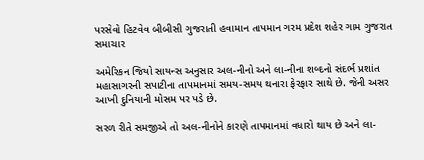પરસેવો હિટવેવ બીબીસી ગુજરાતી હવામાન તાપમાન ગરમ પ્રદેશ શહેર ગામ ગુજરાત સમાચાર

અમેરિકન જિયો સાયન્સ અનુસાર અલ-નીનો અને લા-નીના શબ્દનો સંદર્ભ પ્રશાંત મહાસાગરની સપાટીના તાપમાનમાં સમય-સમય થનારા ફેરફાર સાથે છે. જેની અસર આખી દુનિયાની મોસમ પર પડે છે.

સરળ રીતે સમજીએ તો અલ-નીનોને કારણે તાપમાનમાં વધારો થાય છે અને લા-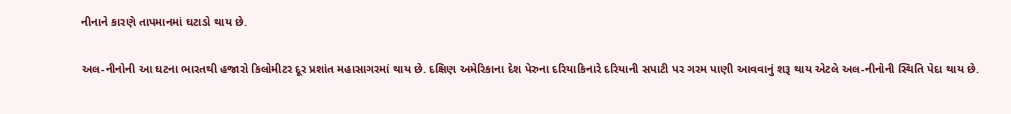નીનાને કારણે તાપમાનમાં ઘટાડો થાય છે.

અલ-નીનોની આ ઘટના ભારતથી હજારો કિલોમીટર દૂર પ્રશાંત મહાસાગરમાં થાય છે. દક્ષિણ અમેરિકાના દેશ પેરુના દરિયાકિનારે દરિયાની સપાટી પર ગરમ પાણી આવવાનું શરૂ થાય એટલે અલ-નીનોની સ્થિતિ પેદા થાય છે.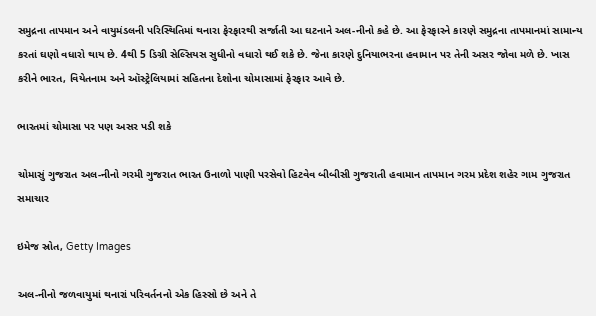સમુદ્રના તાપમાન અને વાયુમંડલની પરિસ્થિતિમાં થનારા ફેરફારથી સર્જાતી આ ઘટનાને અલ-નીનો કહે છે. આ ફેરફારને કારણે સમુદ્રના તાપમાનમાં સામાન્ય કરતાં ઘણો વધારો થાય છે. 4થી 5 ડિગ્રી સેલ્સિયસ સુધીનો વધારો થઈ શકે છે. જેના કારણે દુનિયાભરના હવામાન પર તેની અસર જોવા મળે છે. ખાસ કરીને ભારત, વિયેતનામ અને ઑસ્ટ્રેલિયામાં સહિતના દેશોના ચોમાસામાં ફેરફાર આવે છે.

ભારતમાં ચોમાસા પર પણ અસર પડી શકે

ચોમાસું ગુજરાત અલ-નીનો ગરમી ગુજરાત ભારત ઉનાળો પાણી પરસેવો હિટવેવ બીબીસી ગુજરાતી હવામાન તાપમાન ગરમ પ્રદેશ શહેર ગામ ગુજરાત સમાચાર

ઇમેજ સ્રોત, Getty Images

અલ-નીનો જળવાયુમાં થનારાં પરિવર્તનનો એક હિસ્સો છે અને તે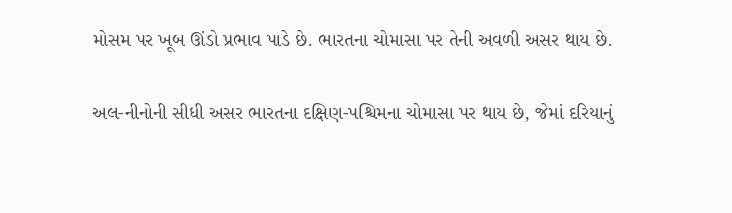મોસમ પર ખૂબ ઊંડો પ્રભાવ પાડે છે. ભારતના ચોમાસા પર તેની અવળી અસર થાય છે.

અલ-નીનોની સીધી અસર ભારતના દક્ષિણ-પશ્ચિમના ચોમાસા પર થાય છે, જેમાં દરિયાનું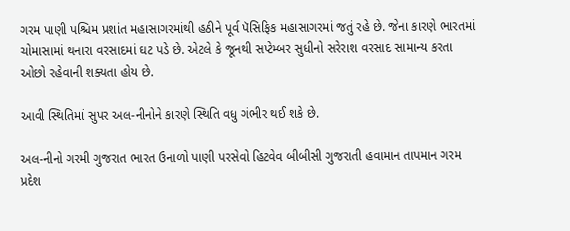ગરમ પાણી પશ્ચિમ પ્રશાંત મહાસાગરમાંથી હઠીને પૂર્વ પૅસિફિક મહાસાગરમાં જતું રહે છે. જેના કારણે ભારતમાં ચોમાસામાં થનારા વરસાદમાં ઘટ પડે છે. એટલે કે જૂનથી સપ્ટેમ્બર સુધીનો સરેરાશ વરસાદ સામાન્ય કરતા ઓછો રહેવાની શક્યતા હોય છે.

આવી સ્થિતિમાં સુપર અલ-નીનોને કારણે સ્થિતિ વધુ ગંભીર થઈ શકે છે.

અલ-નીનો ગરમી ગુજરાત ભારત ઉનાળો પાણી પરસેવો હિટવેવ બીબીસી ગુજરાતી હવામાન તાપમાન ગરમ પ્રદેશ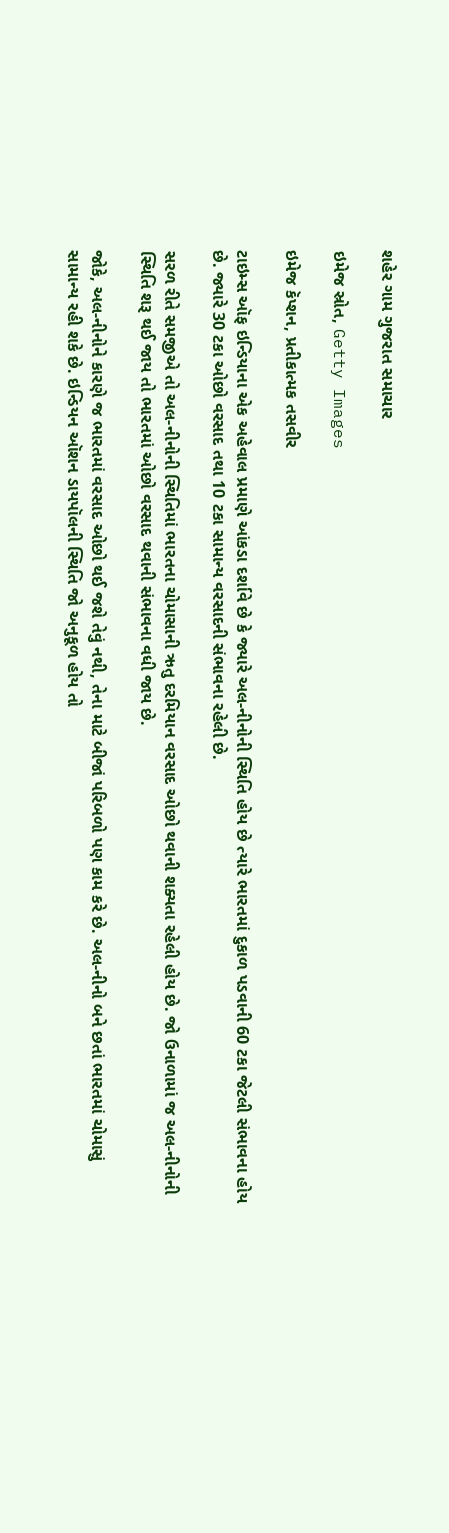શહેર ગામ ગુજરાત સમાચાર

ઇમેજ સ્રોત, Getty Images

ઇમેજ કૅપ્શન, પ્રતીકાત્મક તસવીર

ટાઇમ્સ ઑફ ઇન્ડિયાના એક અહેવાલ પ્રમાણે આંકડા દર્શાવે છે કે જ્યારે અલ-નીનોની સ્થિતિ હોય છે ત્યારે ભારતમાં દુકાળ પડવાની 60 ટકા જેટલી સંભાવના હોય છે. જ્યારે 30 ટકા ઓછો વરસાદ તથા 10 ટકા સામાન્ય વરસાદની સંભાવના રહેલી છે.

સરળ રીતે સમજીએ તો અલ-નીનોની સ્થિતિમાં ભારતના ચોમાસાની ઋતુ દરમિયાન વરસાદ ઓછો થવાની શક્યતા રહેલી હોય છે. જો ઉનાળામાં જ અલ-નીનોની સ્થિતિ શરૂ થઈ જાય તો ભારતમાં ઓછો વરસાદ થવાની સંભાવના વધી જાય છે.

જોકે, અલ-નીનોને કારણે જ ભારતમાં વરસાદ ઓછો થઈ જશે તેવું નથી, તેના માટે બીજાં પરિબળો પણ કામ કરે છે. અલ-નીનો બને છતાં ભારતમાં ચોમાસું સામાન્ય રહી શકે છે. ઇન્ડિયન ઑશન ડાયપૉલની સ્થિતિ જો અનુકૂળ હોય તો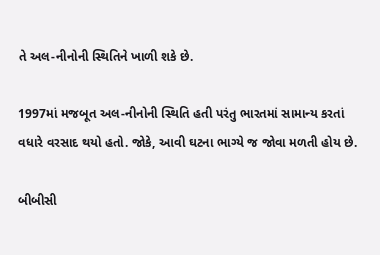તે અલ-નીનોની સ્થિતિને ખાળી શકે છે.

1997માં મજબૂત અલ-નીનોની સ્થિતિ હતી પરંતુ ભારતમાં સામાન્ય કરતાં વધારે વરસાદ થયો હતો. જોકે, આવી ઘટના ભાગ્યે જ જોવા મળતી હોય છે.

બીબીસી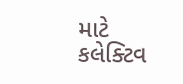માટે કલેક્ટિવ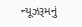ન્યૂઝરૂમનું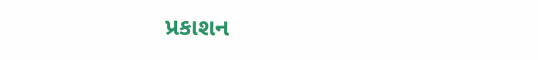પ્રકાશન